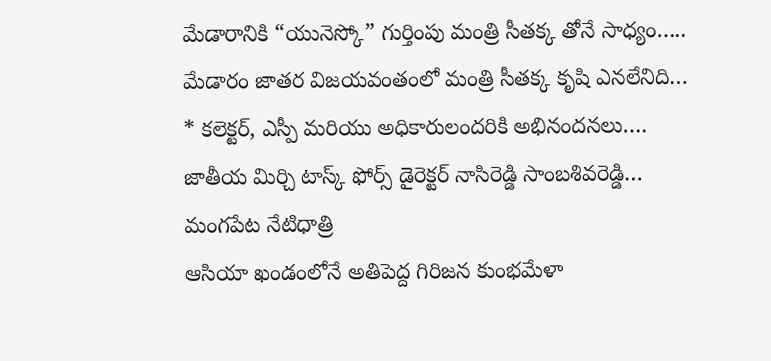మేడారానికి “యునెస్కో” గుర్తింపు మంత్రి సీతక్క తోనే సాధ్యం…..
మేడారం జాతర విజయవంతంలో మంత్రి సీతక్క కృషి ఎనలేనిది…
* కలెక్టర్, ఎస్పీ మరియు అధికారులందరికి అభినందనలు….
జాతీయ మిర్చి టాస్క్ ఫోర్స్ డైరెక్టర్ నాసిరెడ్డి సాంబశివరెడ్డి…
మంగపేట నేటిధాత్రి
ఆసియా ఖండంలోనే అతిపెద్ద గిరిజన కుంభమేళా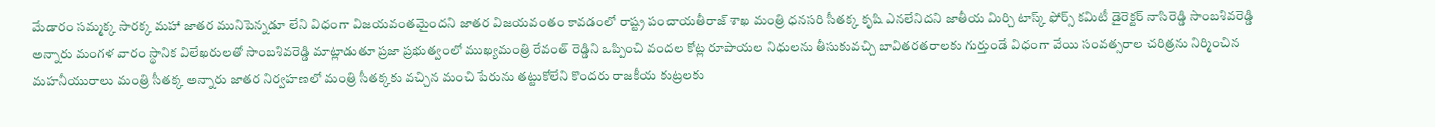మేడారం సమ్మక్క సారక్క మహా జాతర మునిపెన్నడూ లేని విధంగా విజయవంతమైందని జాతర విజయవంతం కావడంలో రాష్ట్ర పంచాయతీరాజ్ శాఖ మంత్రి ధనసరి సీతక్క కృషి ఎనలేనిదని జాతీయ మిర్చి టాస్క్ ఫోర్స్ కమిటీ డైరెక్టర్ నాసిరెడ్డి సాంబశివరెడ్డి అన్నారు మంగళ వారం స్థానిక విలేఖరులతో సాంబశివరెడ్డి మాట్లాడుతూ ప్రజా ప్రభుత్వంలో ముఖ్యమంత్రి రేవంత్ రెడ్డిని ఒప్పించి వందల కోట్ల రూపాయల నిధులను తీసుకువచ్చి బావితరతరాలకు గుర్తుండే విధంగా వేయి సంవత్సరాల చరిత్రను నిర్మించిన మహనీయురాలు మంత్రి సీతక్క అన్నారు జాతర నిర్వహణలో మంత్రి సీతక్కకు వచ్చిన మంచి పేరును తట్టుకోలేని కొందరు రాజకీయ కుట్రలకు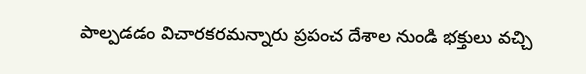పాల్పడడం విచారకరమన్నారు ప్రపంచ దేశాల నుండి భక్తులు వచ్చి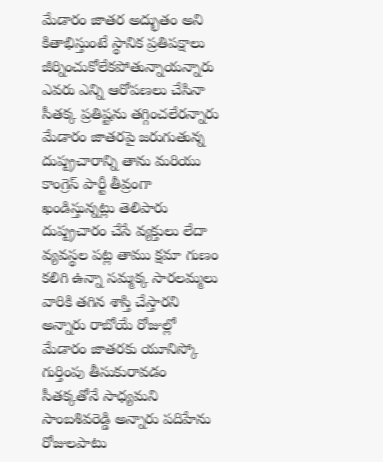మేడారం జాతర అద్భుతం అని కితాభిస్తుంటే స్థానిక ప్రతిపక్షాలు జీర్నించుకోలేకపోతున్నాయన్నారు ఎవరు ఎన్ని ఆరోపణలు చేసినా సీతక్క ప్రతిష్టను తగ్గించలేరన్నారు మేడారం జాతరపై జరుగుతున్న దుష్ప్రచారాన్ని తాను మరియు కాంగ్రెస్ పార్టీ తీవ్రంగా ఖండిస్తున్నట్లు తెలిపారు దుష్ప్రచారం చేసే వ్యక్తులు లేదా వ్యవస్థల పట్ల తాము క్షమా గుణం కలిగి ఉన్నా సమ్మక్క సారలమ్మలు వారికి తగిన శాస్తి చేస్తారని అన్నారు రాబోయే రోజుల్లో మేడారం జాతరకు యూనిస్కో గుర్తింపు తీసుకురావడం సీతక్కతోనే సాధ్యమని సాంబశివరెడ్డి అన్నారు పదిహేను రోజులపాటు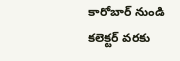కారోబార్ నుండి కలెక్టర్ వరకు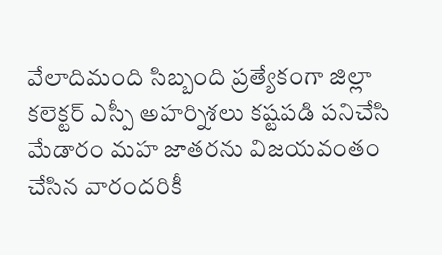వేలాదిమంది సిబ్బంది ప్రత్యేకంగా జిల్లా కలెక్టర్ ఎస్పీ అహర్నిశలు కష్టపడి పనిచేసి మేడారం మహ జాతరను విజయవంతం చేసిన వారందరికీ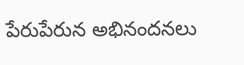పేరుపేరున అభినందనలు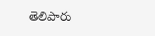తెలిపారు